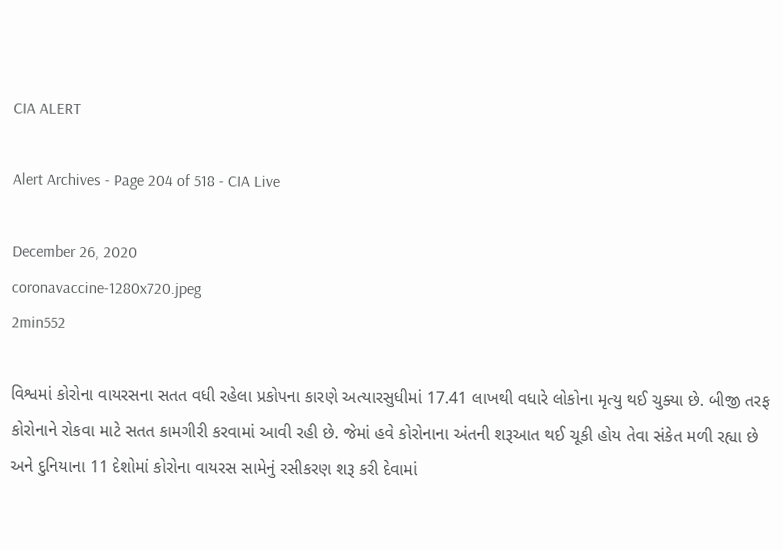CIA ALERT

Alert Archives - Page 204 of 518 - CIA Live

December 26, 2020
coronavaccine-1280x720.jpeg
2min552

વિશ્વમાં કોરોના વાયરસના સતત વધી રહેલા પ્રકોપના કારણે અત્યારસુધીમાં 17.41 લાખથી વધારે લોકોના મૃત્યુ થઈ ચુક્યા છે. બીજી તરફ કોરોનાને રોકવા માટે સતત કામગીરી કરવામાં આવી રહી છે. જેમાં હવે કોરોનાના અંતની શરૂઆત થઈ ચૂકી હોય તેવા સંકેત મળી રહ્યા છે અને દુનિયાના 11 દેશોમાં કોરોના વાયરસ સામેનું રસીકરણ શરૂ કરી દેવામાં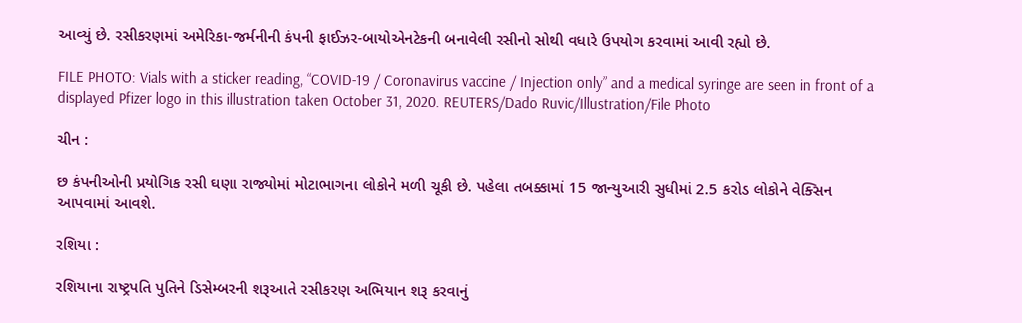આવ્યું છે. રસીકરણમાં અમેરિકા-જર્મનીની કંપની ફાઈઝર-બાયોએનટેકની બનાવેલી રસીનો સોથી વધારે ઉપયોગ કરવામાં આવી રહ્યો છે.

FILE PHOTO: Vials with a sticker reading, “COVID-19 / Coronavirus vaccine / Injection only” and a medical syringe are seen in front of a displayed Pfizer logo in this illustration taken October 31, 2020. REUTERS/Dado Ruvic/Illustration/File Photo

ચીન :

છ કંપનીઓની પ્રયોગિક રસી ઘણા રાજ્યોમાં મોટાભાગના લોકોને મળી ચૂકી છે. પહેલા તબક્કામાં 15 જાન્યુઆરી સુધીમાં 2.5 કરોડ લોકોને વેક્સિન આપવામાં આવશે.

રશિયા :

રશિયાના રાષ્ટ્રપતિ પુતિને ડિસેમ્બરની શરૂઆતે રસીકરણ અભિયાન શરૂ કરવાનું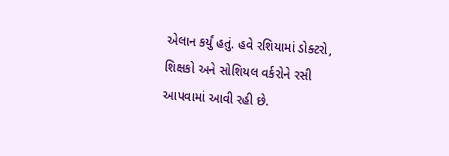એલાન કર્યું હતું. હવે રશિયામાં ડોક્ટરો, શિક્ષકો અને સોશિયલ વર્કરોને રસી આપવામાં આવી રહી છે.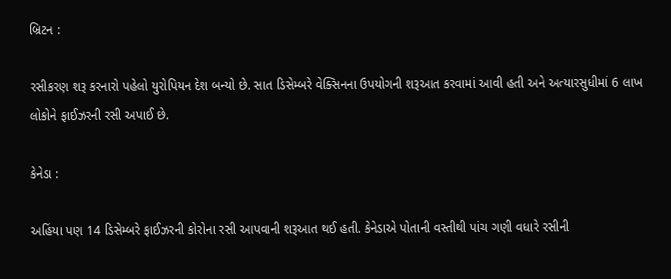બ્રિટન :

રસીકરણ શરૂ કરનારો પહેલો યુરોપિયન દેશ બન્યો છે. સાત ડિસેમ્બરે વેક્સિનના ઉપયોગની શરૂઆત કરવામાં આવી હતી અને અત્યારસુધીમાં 6 લાખ લોકોને ફાઈઝરની રસી અપાઈ છે.

કેનેડા :

અહિંયા પણ 14 ડિસેમ્બરે ફાઈઝરની કોરોના રસી આપવાની શરૂઆત થઈ હતી. કેનેડાએ પોતાની વસ્તીથી પાંચ ગણી વધારે રસીની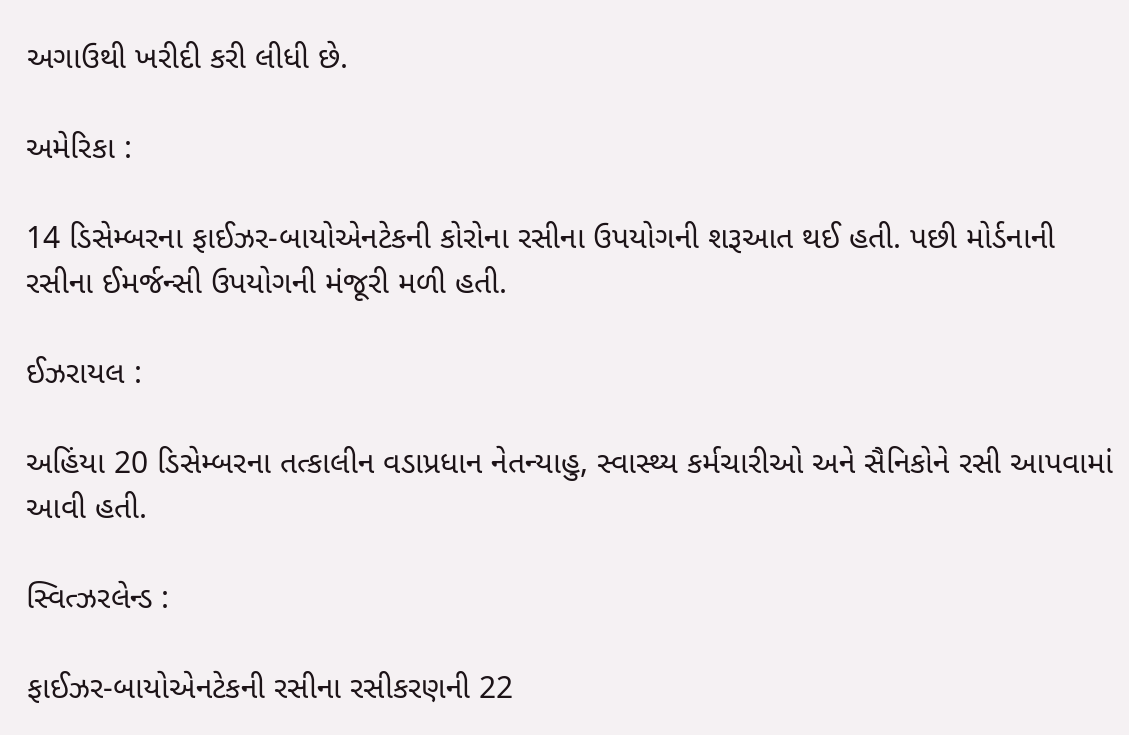અગાઉથી ખરીદી કરી લીધી છે.

અમેરિકા :

14 ડિસેમ્બરના ફાઈઝર-બાયોએનટેકની કોરોના રસીના ઉપયોગની શરૂઆત થઈ હતી. પછી મોર્ડનાની રસીના ઈમર્જન્સી ઉપયોગની મંજૂરી મળી હતી.

ઈઝરાયલ :

અહિંયા 20 ડિસેમ્બરના તત્કાલીન વડાપ્રધાન નેતન્યાહુ, સ્વાસ્થ્ય કર્મચારીઓ અને સૈનિકોને રસી આપવામાં આવી હતી.

સ્વિત્ઝરલેન્ડ :

ફાઈઝર-બાયોએનટેકની રસીના રસીકરણની 22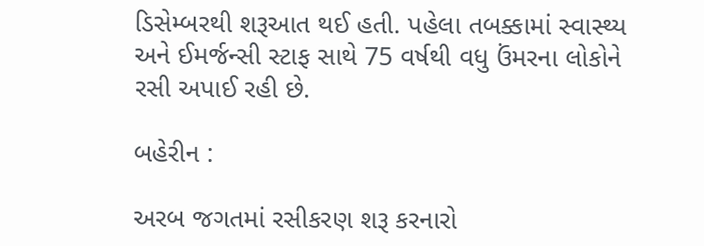ડિસેમ્બરથી શરૂઆત થઈ હતી. પહેલા તબક્કામાં સ્વાસ્થ્ય અને ઈમર્જન્સી સ્ટાફ સાથે 75 વર્ષથી વધુ ઉંમરના લોકોને રસી અપાઈ રહી છે.

બહેરીન :

અરબ જગતમાં રસીકરણ શરૂ કરનારો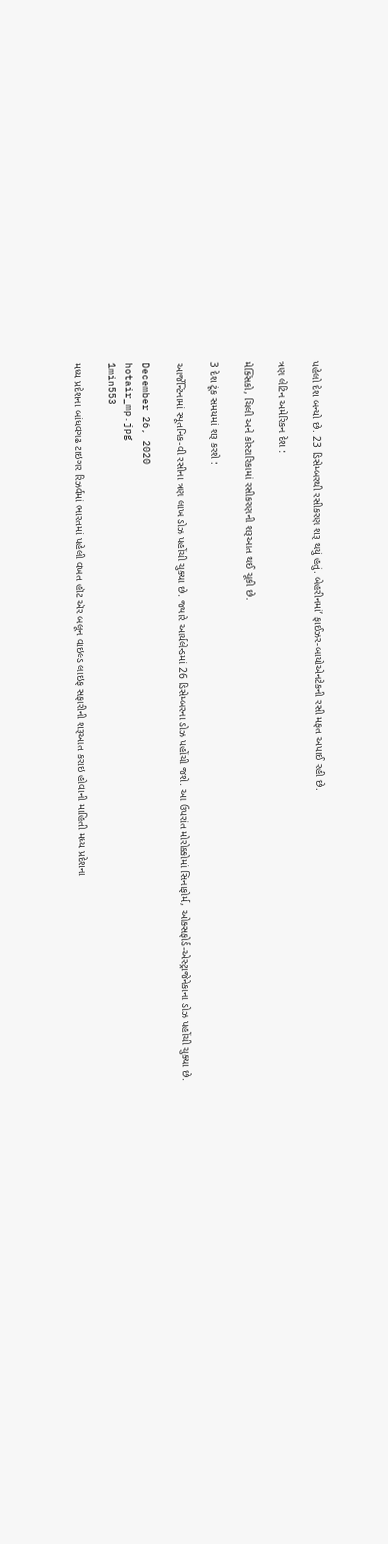પહેલો દેશ બન્યો છે. 23 ડિસેમ્બરથી રસીકરણ શરૂ થયું હતું. બેહરીનમાં’ ફાઈઝર-બાયોએનટેકની રસી મફત અપાઈ રહી છે.

ત્રણ લેટિન અમેરિકન દેશ :

મેક્સિકો, ચિલી અને કોસ્ટારિકામાં રસીકરણની શરૂઆત થઈ ચૂકી છે.

3 દેશ ટૂંક સમયમાં શરૂ કરશે :

આર્જેન્ટિનામાં સ્પૂતનિક-વી રસીના ત્રણ લાખ ડોઝ પહોંચી ચુક્યા છે. જ્યારે આર્યલેન્ડમાં 26 ડિસેમ્બરના ડોઝ પહોંચી જશે. આ ઉપરાંત મોરોક્કોમાં સિનાફોર્મ, ઓક્સફોર્ડ-એસ્ટ્રાજેનેકાના ડોઝ પહોંચી ચુક્યા છે.

December 26, 2020
hotair_mp.jpg
1min553

મધ્ય પ્રદેશના બાંધવગઢ ટાઇગર રિઝર્વમાં ભારતમાં પહેલી વખત હૉટ ઍર બલૂન વાઇલ્ડ લાઇફ સફારીની શરૂઆત કરાઇ હોવાની માહિતી મધ્ય પ્રદેશના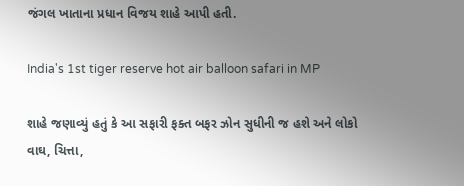જંગલ ખાતાના પ્રધાન વિજય શાહે આપી હતી.

India's 1st tiger reserve hot air balloon safari in MP

શાહે જણાવ્યું હતું કે આ સફારી ફક્ત બફર ઝોન સુધીની જ હશે અને લોકો વાઘ, ચિત્તા,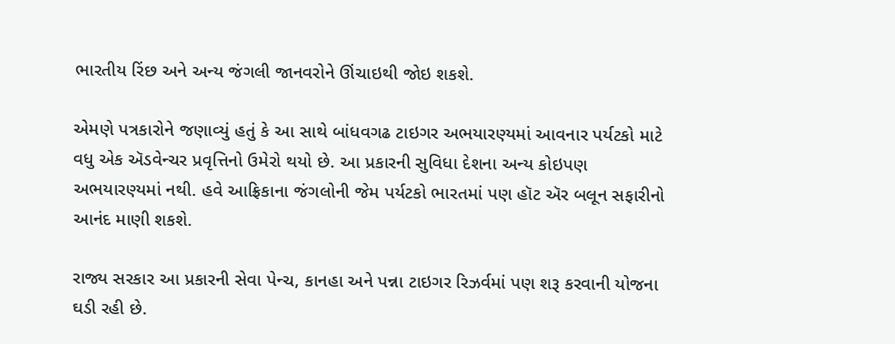ભારતીય રિંછ અને અન્ય જંગલી જાનવરોને ઊંચાઇથી જોઇ શકશે.

એમણે પત્રકારોને જણાવ્યું હતું કે આ સાથે બાંધવગઢ ટાઇગર અભયારણ્યમાં આવનાર પર્યટકો માટે વધુ એક ઍડવેન્ચર પ્રવૃત્તિનો ઉમેરો થયો છે. આ પ્રકારની સુવિધા દેશના અન્ય કોઇપણ અભયારણ્યમાં નથી. હવે આફ્રિકાના જંગલોની જેમ પર્યટકો ભારતમાં પણ હૉટ ઍર બલૂન સફારીનો આનંદ માણી શકશે.

રાજ્ય સરકાર આ પ્રકારની સેવા પેન્ચ, કાનહા અને પન્ના ટાઇગર રિઝર્વમાં પણ શરૂ કરવાની યોજના ઘડી રહી છે.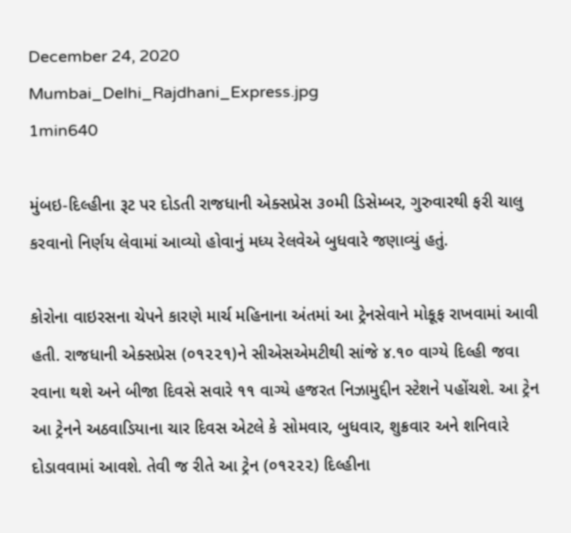December 24, 2020
Mumbai_Delhi_Rajdhani_Express.jpg
1min640

મુંબઇ-દિલ્હીના રૂટ પર દોડતી રાજધાની એક્સપ્રેસ ૩૦મી ડિસેમ્બર, ગુરુવારથી ફરી ચાલુ કરવાનો નિર્ણય લેવામાં આવ્યો હોવાનું મધ્ય રેલવેએ બુધવારે જણાવ્યું હતું.

કોરોના વાઇરસના ચેપને કારણે માર્ચ મહિનાના અંતમાં આ ટ્રેનસેવાને મોકૂફ રાખવામાં આવી હતી. રાજધાની એક્સપ્રેસ (૦૧૨૨૧)ને સીએસએમટીથી સાંજે ૪.૧૦ વાગ્યે દિલ્હી જવા રવાના થશે અને બીજા દિવસે સવારે ૧૧ વાગ્યે હજરત નિઝામુદ્દીન સ્ટેશને પહોંચશે. આ ટ્રેન આ ટ્રેનને અઠવાડિયાના ચાર દિવસ એટલે કે સોમવાર, બુધવાર, શુક્રવાર અને શનિવારે દોડાવવામાં આવશે. તેવી જ રીતે આ ટ્રેન (૦૧૨૨૨) દિલ્હીના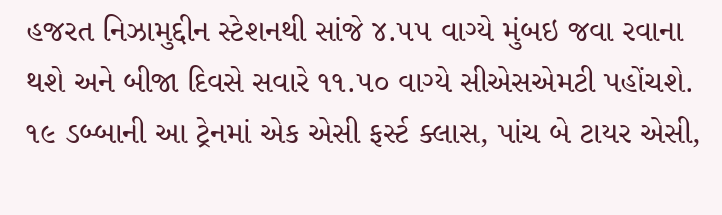હજરત નિઝામુદ્દીન સ્ટેશનથી સાંજે ૪.૫૫ વાગ્યે મુંબઇ જવા રવાના થશે અને બીજા દિવસે સવારે ૧૧.૫૦ વાગ્યે સીએસએમટી પહોંચશે. ૧૯ ડબ્બાની આ ટ્રેનમાં એક એસી ફર્સ્ટ ક્લાસ, પાંચ બે ટાયર એસી,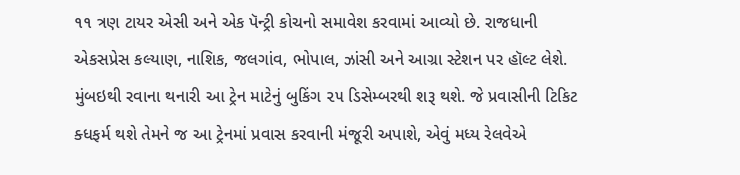૧૧ ત્રણ ટાયર એસી અને એક પૅન્ટ્રી કોચનો સમાવેશ કરવામાં આવ્યો છે. રાજધાની એકસપ્રેસ કલ્યાણ, નાશિક, જલગાંવ, ભોપાલ, ઝાંસી અને આગ્રા સ્ટેશન પર હૉલ્ટ લેશે. મુંબઇથી રવાના થનારી આ ટ્રેન માટેનું બુકિંગ ૨૫ ડિસેમ્બરથી શરૂ થશે. જે પ્રવાસીની ટિકિટ ક્ધફર્મ થશે તેમને જ આ ટ્રેનમાં પ્રવાસ કરવાની મંજૂરી અપાશે, એવું મધ્ય રેલવેએ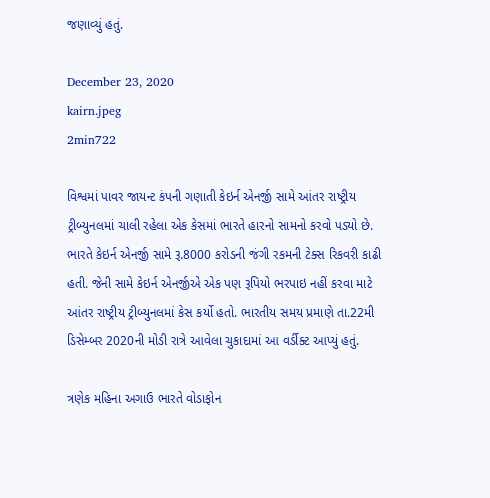જણાવ્યું હતું.

December 23, 2020
kairn.jpeg
2min722

વિશ્વમાં પાવર જાયન્ટ કંપની ગણાતી કેઇર્ન એનર્જી સામે આંતર રાષ્ટ્રીય ટ્રીબ્યુનલમાં ચાલી રહેલા એક કેસમાં ભારતે હારનો સામનો કરવો પડ્યો છે. ભારતે કેઇર્ન એનર્જી સામે રૂ.8000 કરોડની જંગી રકમની ટેક્સ રિકવરી કાઢી હતી. જેની સામે કેઇર્ન એનર્જીએ એક પણ રૂપિયો ભરપાઇ નહીં કરવા માટે આંતર રાષ્ટ્રીય ટ્રીબ્યુનલમાં કેસ કર્યો હતો. ભારતીય સમય પ્રમાણે તા.22મી ડિસેમ્બર 2020ની મોડી રાત્રે આવેલા ચુકાદામાં આ વર્ડીક્ટ આપ્યું હતું.

ત્રણેક મહિના અગાઉ ભારતે વોડાફોન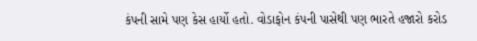કંપની સામે પણ કેસ હાર્યો હતો. વોડાફોન કંપની પાસેથી પણ ભારતે હજારો કરોડ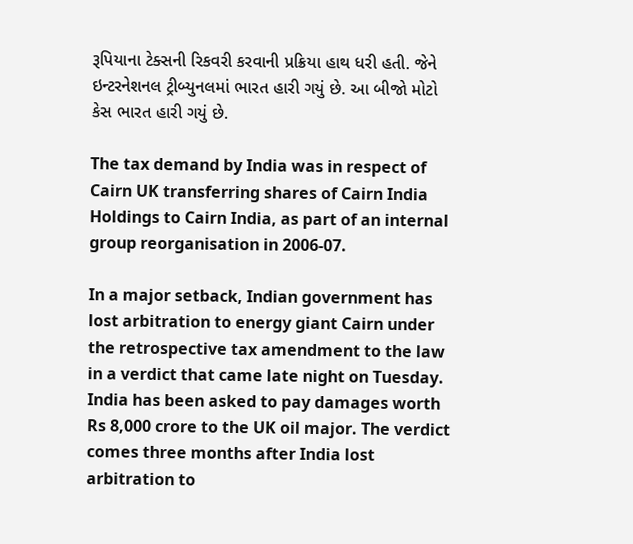રૂપિયાના ટેક્સની રિકવરી કરવાની પ્રક્રિયા હાથ ધરી હતી. જેને ઇન્ટરનેશનલ ટ્રીબ્યુનલમાં ભારત હારી ગયું છે. આ બીજો મોટો કેસ ભારત હારી ગયું છે.

The tax demand by India was in respect of Cairn UK transferring shares of Cairn India Holdings to Cairn India, as part of an internal group reorganisation in 2006-07.

In a major setback, Indian government has lost arbitration to energy giant Cairn under the retrospective tax amendment to the law in a verdict that came late night on Tuesday. India has been asked to pay damages worth Rs 8,000 crore to the UK oil major. The verdict comes three months after India lost arbitration to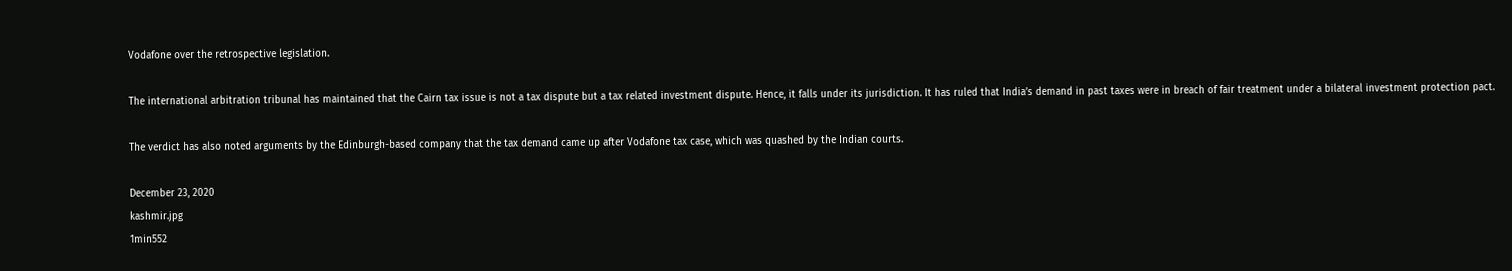Vodafone over the retrospective legislation.

The international arbitration tribunal has maintained that the Cairn tax issue is not a tax dispute but a tax related investment dispute. Hence, it falls under its jurisdiction. It has ruled that India’s demand in past taxes were in breach of fair treatment under a bilateral investment protection pact.

The verdict has also noted arguments by the Edinburgh-based company that the tax demand came up after Vodafone tax case, which was quashed by the Indian courts.

December 23, 2020
kashmir.jpg
1min552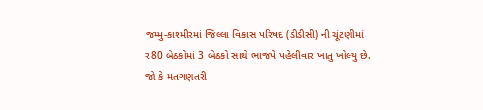જમ્મુ-કાશ્મીરમાં જિલ્લા વિકાસ પરિષદ (ડીડીસી) ની ચૂંટણીમાં ર80 બેઠકોમાં 3 બેઠકો સાથે ભાજપે પહેલીવાર ખાતુ ખોલ્યુ છે. જો કે મતગણતરી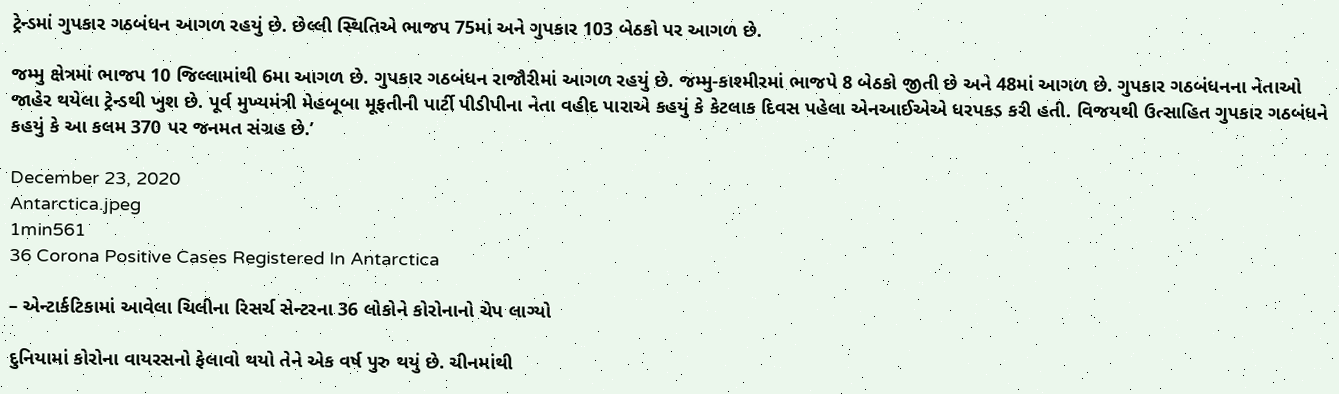ટ્રેન્ડમાં ગુપકાર ગઠબંધન આગળ રહયું છે. છેલ્લી સ્થિતિએ ભાજપ 75માં અને ગુપકાર 103 બેઠકો પર આગળ છે.

જમ્મુ ક્ષેત્રમાં ભાજપ 10 જિલ્લામાંથી 6મા આગળ છે. ગુપકાર ગઠબંધન રાજૌરીમાં આગળ રહયું છે. જમ્મુ-કાશ્મીરમાં ભાજપે 8 બેઠકો જીતી છે અને 48માં આગળ છે. ગુપકાર ગઠબંધનના નેતાઓ જાહેર થયેલા ટ્રેન્ડથી ખુશ છે. પૂર્વ મુખ્યમંત્રી મેહબૂબા મૂફતીની પાર્ટી પીડીપીના નેતા વહીદ પારાએ કહયું કે કેટલાક દિવસ પહેલા એનઆઈએએ ધરપકડ કરી હતી. વિજયથી ઉત્સાહિત ગુપકાર ગઠબંધને કહયું કે આ કલમ 370 પર જનમત સંગ્રહ છે.’

December 23, 2020
Antarctica.jpeg
1min561
36 Corona Positive Cases Registered In Antarctica

– એન્ટાર્કટિકામાં આવેલા ચિલીના રિસર્ચ સેન્ટરના 36 લોકોને કોરોનાનો ચેપ લાગ્યો

દુનિયામાં કોરોના વાયરસનો ફેલાવો થયો તેને એક વર્ષ પુરુ થયું છે. ચીનમાંથી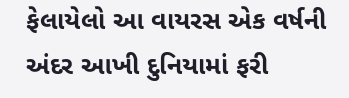ફેલાયેલો આ વાયરસ એક વર્ષની અંદર આખી દુનિયામાં ફરી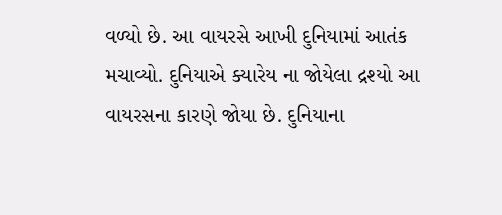વળ્યો છે. આ વાયરસે આખી દુનિયામાં આતંક મચાવ્યો. દુનિયાએ ક્યારેય ના જોયેલા દ્રશ્યો આ વાયરસના કારણે જોયા છે. દુનિયાના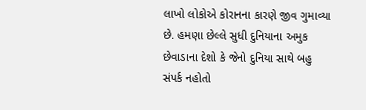લાખો લોકોએ કોરાનના કારણે જીવ ગુમાવ્યા છે. હમણા છેલ્લે સુધી દુનિયાના અમુક છેવાડાના દેશો કે જેનો દુનિયા સાથે બહુ સંપર્ક નહોતો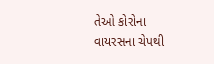તેઓ કોરોના વાયરસના ચેપથી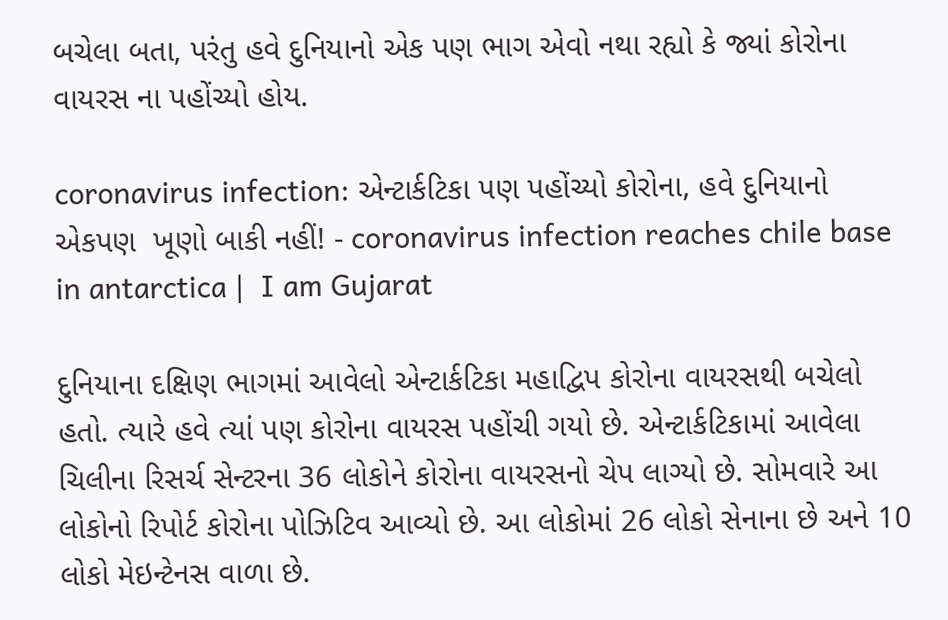બચેલા બતા, પરંતુ હવે દુનિયાનો એક પણ ભાગ એવો નથા રહ્યો કે જ્યાં કોરોના વાયરસ ના પહોંચ્યો હોય.

coronavirus infection: એન્ટાર્કટિકા પણ પહોંચ્યો કોરોના, હવે દુનિયાનો એકપણ  ખૂણો બાકી નહીં! - coronavirus infection reaches chile base in antarctica |  I am Gujarat

દુનિયાના દક્ષિણ ભાગમાં આવેલો એન્ટાર્કટિકા મહાદ્વિપ કોરોના વાયરસથી બચેલો હતો. ત્યારે હવે ત્યાં પણ કોરોના વાયરસ પહોંચી ગયો છે. એન્ટાર્કટિકામાં આવેલા ચિલીના રિસર્ચ સેન્ટરના 36 લોકોને કોરોના વાયરસનો ચેપ લાગ્યો છે. સોમવારે આ લોકોનો રિપોર્ટ કોરોના પોઝિટિવ આવ્યો છે. આ લોકોમાં 26 લોકો સેનાના છે અને 10 લોકો મેઇન્ટેનસ વાળા છે.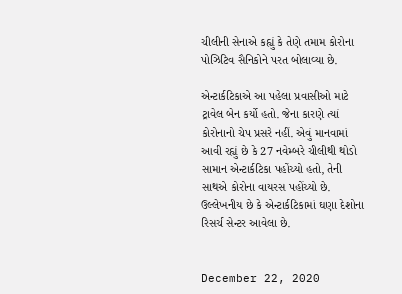ચીલીની સેનાએ કહ્યું કે તેણે તમામ કોરોના પોઝિટિવ સૈનિકોને પરત બોલાવ્યા છે.

એન્ટાર્કટિકાએ આ પહેલા પ્રવાસીઓ માટે ટ્રાવેલ બેન કર્યો હતો. જેના કારણે ત્યાં કોરોનાનો ચેપ પ્રસરે નહીં. એવું માનવામાં આવી રહ્યું છે કે 27 નવેમ્બરે ચીલીથી થોડો સામાન એન્ટાર્કટિકા પહોંચ્યો હતો, તેની સાથએ કોરોના વાયરસ પહોંચ્યો છે. ઉલ્લેખનીય છે કે એન્ટાર્કટિકામાં ઘણા દેશોના રિસર્ચ સેન્ટર આવેલા છે.


December 22, 2020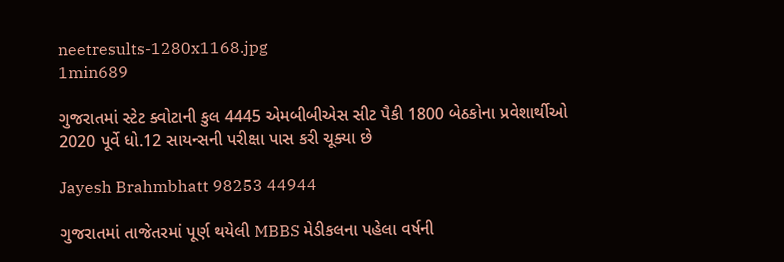neetresults-1280x1168.jpg
1min689

ગુજરાતમાં સ્ટેટ ક્વોટાની કુલ 4445 એમબીબીએસ સીટ પૈકી 1800 બેઠકોના પ્રવેશાર્થીઓ 2020 પૂર્વે ધો.12 સાયન્સની પરીક્ષા પાસ કરી ચૂક્યા છે

Jayesh Brahmbhatt 98253 44944

ગુજરાતમાં તાજેતરમાં પૂર્ણ થયેલી MBBS મેડીકલના પહેલા વર્ષની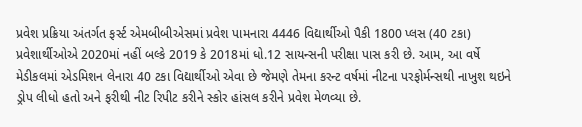પ્રવેશ પ્રક્રિયા અંતર્ગત ફર્સ્ટ એમબીબીએસમાં પ્રવેશ પામનારા 4446 વિદ્યાર્થીઓ પૈકી 1800 પ્લસ (40 ટકા) પ્રવેશાર્થીઓએ 2020માં નહીં બલ્કે 2019 કે 2018માં ધો.12 સાયન્સની પરીક્ષા પાસ કરી છે. આમ, આ વર્ષે મેડીકલમાં એડમિશન લેનારા 40 ટકા વિદ્યાર્થીઓ એવા છે જેમણે તેમના કરન્ટ વર્ષમાં નીટના પરફોર્મન્સથી નાખુશ થઇને ડ્રોપ લીધો હતો અને ફરીથી નીટ રિપીટ કરીને સ્કોર હાંસલ કરીને પ્રવેશ મેળવ્યા છે.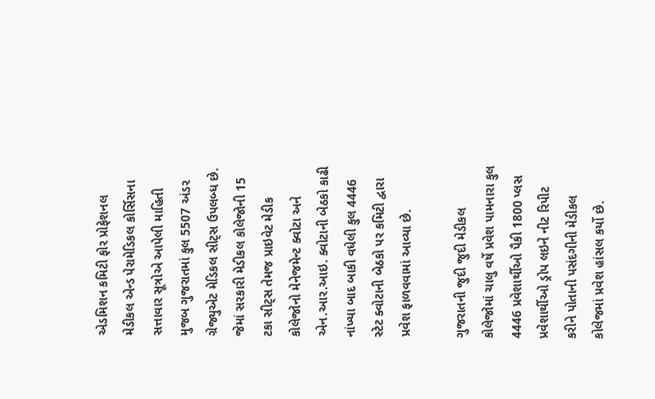એડમિશન કમિટી ફોર પ્રોફેશનલ મેડીકલ એન્ડ પેરામેડિકલ કોર્સિસના સત્તાવાર સૂત્રોએ આપેલી માહિતી મુજબ ગુજરાતમાં કુલ 5507 અંડર ગ્રેજ્યુએટ મેડિકલ સીટ્સ ઉપલબ્ધ છે. જેમાં સરકારી મેડીકલ કોલેજોની 15 ટકા સીટ્સ તેમજ પ્રાઇવેટ મેડીક કોલેજોનો મેનેજમેન્ટ ક્વોટા અને એન.આર.આઇ. ક્વોટાની બેઠકો કાઢી નાંખ્યા બાદ બાકી વધેલી કુલ 4446 સ્ટેટ ક્વોટાની બેઠકો પર કમિટી દ્વારા પ્રવેશ ફાળવવામાં આવ્યા છે.

ગુજરાતની જુદી જુદી મેડીકલ કોલેજોમાં ચાલુ વર્ષે પ્રવેશ પામનારા કુલ 4446 પ્રવેશાર્થીઓ પૈકી 1800 પ્લસ પ્રવેશાર્થીઓ ડ્રોપ લઇને નીટ રિપીટ કરીને પોતાની પસંદગીની મેડીકલ કોલેજમાં પ્રવેશ હાંસલ કર્યો છે.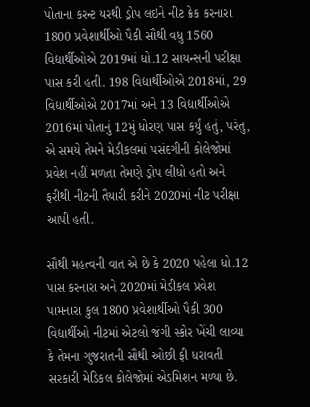પોતાના કરન્ટ યરથી ડ્રોપ લઇને નીટ ક્રેક કરનારા 1800 પ્રવેશાર્થીઓ પૈકી સૌથી વધુ 1560 વિદ્યાર્થીઓએ 2019માં ધો.12 સાયન્સની પરીક્ષા પાસ કરી હતી. 198 વિદ્યાર્થીઓએ 2018માં, 29 વિદ્યાર્થીઓએ 2017માં અને 13 વિદ્યાર્થીઓએ 2016માં પોતાનું 12મું ધોરણ પાસ કર્યું હતું, પરંતુ, એ સમયે તેમને મેડીકલમાં પસંદગીની કોલેજોમાં પ્રવેશ નહીં મળતા તેમણે ડ્રોપ લીધો હતો અને ફરીથી નીટની તૈયારી કરીને 2020માં નીટ પરીક્ષા આપી હતી.

સૌથી મહત્વની વાત એ છે કે 2020 પહેલા ધો.12 પાસ કરનારા અને 2020માં મેડીકલ પ્રવેશ પામનારા કુલ 1800 પ્રવેશાર્થીઓ પૈકી 300 વિદ્યાર્થીઓ નીટમાં એટલો જંગી સ્કોર ખેંચી લાવ્યા કે તેમના ગુજરાતની સૌથી ઓછી ફી ધરાવતી સરકારી મેડિકલ કોલેજોમાં એડમિશન મળ્યા છે.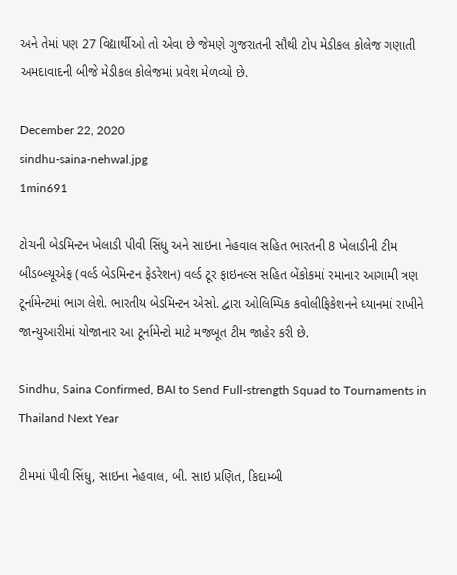અને તેમાં પણ 27 વિદ્યાર્થીઓ તો એવા છે જેમણે ગુજરાતની સૌથી ટોપ મેડીકલ કોલેજ ગણાતી અમદાવાદની બીજે મેડીકલ કોલેજમાં પ્રવેશ મેળવ્યો છે.

December 22, 2020
sindhu-saina-nehwal.jpg
1min691

ટોચની બેડમિન્ટન ખેલાડી પીવી સિંધુ અને સાઇના નેહવાલ સહિત ભારતની 8 ખેલાડીની ટીમ બીડબ્લ્યૂએફ (વર્લ્ડ બેડમિન્ટન ફેડરેશન) વર્લ્ડ ટૂર ફાઇનલ્સ સહિત બેંકોકમાં રમાનાર આગામી ત્રણ ટૂર્નામેન્ટમાં ભાગ લેશે. ભારતીય બેડમિન્ટન એસો. દ્વારા ઓલિમ્પિક કવોલીફિકેશનને ધ્યાનમાં રાખીને જાન્યુઆરીમાં યોજાનાર આ ટૂર્નામેન્ટો માટે મજબૂત ટીમ જાહેર કરી છે.

Sindhu, Saina Confirmed, BAI to Send Full-strength Squad to Tournaments in  Thailand Next Year

ટીમમાં પીવી સિંધુ, સાઇના નેહવાલ, બી. સાઇ પ્રણિત, કિદામ્બી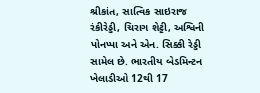શ્રીકાંત, સાત્વિક સાઇરાજ રંકીરેડ્ડી, ચિરાગ શેટ્ટી, અશ્વિની પોનપ્પા અને એન. સિક્કી રેડ્ડી સામેલ છે. ભારતીય બેડમિન્ટન ખેલાડીઓ 12થી 17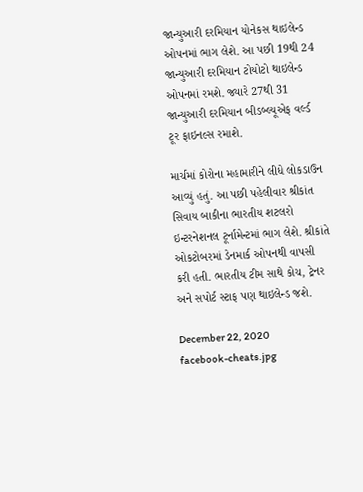જાન્યુઆરી દરમિયાન યોનેકસ થાઇલેન્ડ ઓપનમાં ભાગ લેશે. આ પછી 19થી 24 જાન્યુઆરી દરમિયાન ટોયોટો થાઇલેન્ડ ઓપનમાં રમશે. જ્યારે 27થી 31 જાન્યુઆરી દરમિયાન બીડબ્લ્યૂએફ વર્લ્ડ ટૂર ફાઇનલ્સ રમાશે.

માર્ચમાં કોરોના મહામારીને લીધે લોકડાઉન આવ્યું હતું. આ પછી પહેલીવાર શ્રીકાંત સિવાય બાકીના ભારતીય શટલરો ઇન્ટરનેશનલ ટૂર્નામેન્ટમાં ભાગ લેશે. શ્રીકાંતે ઓકટોબરમાં ડેનમાર્ક ઓપનથી વાપસી કરી હતી. ભારતીય ટીમ સાથે કોચ, ટ્રેનર અને સપોર્ટ સ્ટાફ પણ થાઇલેન્ડ જશે.

December 22, 2020
facebook-cheats.jpg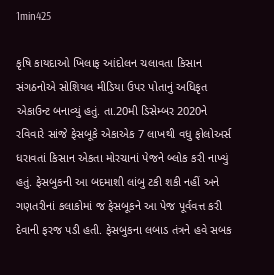1min425

કૃષિ કાયદાઓ ખિલાફ આંદોલન ચલાવતા કિસાન સંગઠનોએ સોશિયલ મીડિયા ઉપર પોતાનું અધિકૃત એકાઉન્ટ બનાવ્યું હતું. તા.20મી ડિસેમ્બર 2020ને રવિવારે સાંજે ફેસબૂકે એકાએક 7 લાખથી વધુ ફોલોઅર્સ ધરાવતાં કિસાન એકતા મોરચાનાં પેજને બ્લોક કરી નાખ્યું હતું. ફેસબુકની આ બદમાશી લાંબુ ટકી શકી નહીં અને ગણતરીનાં કલાકોમાં જ ફેસબૂકને આ પેજ પૂર્વવત્ત કરી દેવાની ફરજ પડી હતી. ફેસબુકના લબાડ તંત્રને હવે સબક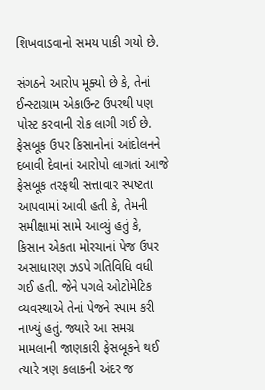શિખવાડવાનો સમય પાકી ગયો છે.

સંગઠને આરોપ મૂક્યો છે કે, તેનાં ઈન્સ્ટાગ્રામ એકાઉન્ટ ઉપરથી પણ પોસ્ટ કરવાની રોક લાગી ગઈ છે. ફેસબૂક ઉપર કિસાનોનાં આંદોલનને દબાવી દેવાનાં આરોપો લાગતાં આજે ફેસબૂક તરફથી સત્તાવાર સ્પષ્ટતા આપવામાં આવી હતી કે, તેમની સમીક્ષામાં સામે આવ્યું હતું કે, કિસાન એકતા મોરચાનાં પેજ ઉપર અસાધારણ ઝડપે ગતિવિધિ વધી ગઈ હતી. જેને પગલે ઓટોમેટિક વ્યવસ્થાએ તેનાં પેજને સ્પામ કરી નાખ્યું હતું. જ્યારે આ સમગ્ર મામલાની જાણકારી ફેસબૂકને થઈ ત્યારે ત્રણ કલાકની અંદર જ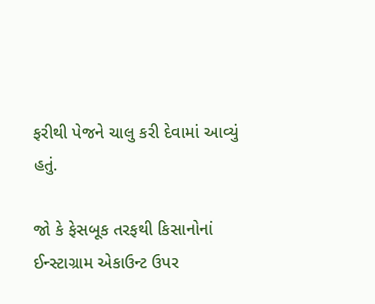ફરીથી પેજને ચાલુ કરી દેવામાં આવ્યું હતું.

જો કે ફેસબૂક તરફથી કિસાનોનાં ઈન્સ્ટાગ્રામ એકાઉન્ટ ઉપર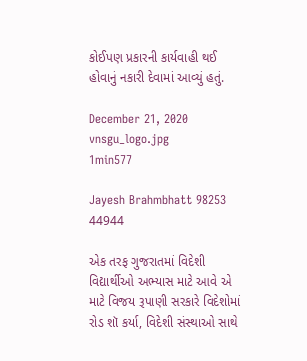કોઈપણ પ્રકારની કાર્યવાહી થઈ હોવાનું નકારી દેવામાં આવ્યું હતું.

December 21, 2020
vnsgu_logo.jpg
1min577

Jayesh Brahmbhatt 98253 44944

એક તરફ ગુજરાતમાં વિદેશી વિદ્યાર્થીઓ અભ્યાસ માટે આવે એ માટે વિજય રૂપાણી સરકારે વિદેશોમાં રોડ શૉ કર્યા, વિદેશી સંસ્થાઓ સાથે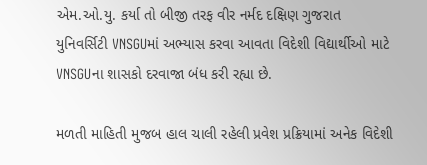એમ.ઓ.યુ. કર્યા તો બીજી તરફ વીર નર્મદ દક્ષિણ ગુજરાત યુનિવર્સિટી VNSGUમાં અભ્યાસ કરવા આવતા વિદેશી વિદ્યાર્થીઓ માટે VNSGUના શાસકો દરવાજા બંધ કરી રહ્યા છે.

મળતી માહિતી મુજબ હાલ ચાલી રહેલી પ્રવેશ પ્રક્રિયામાં અનેક વિદેશી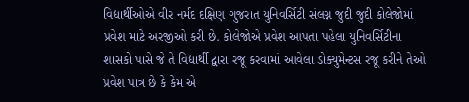વિદ્યાર્થીઓએ વીર નર્મદ દક્ષિણ ગુજરાત યુનિવર્સિટી સંલગ્ન જુદી જુદી કોલેજોમાં પ્રવેશ માટે અરજીઓ કરી છે. કોલેજોએ પ્રવેશ આપતા પહેલા યુનિવર્સિટીના શાસકો પાસે જે તે વિદ્યાર્થી દ્વારા રજૂ કરવામાં આવેલા ડોક્યુમેન્ટસ રજૂ કરીને તેઓ પ્રવેશ પાત્ર છે કે કેમ એ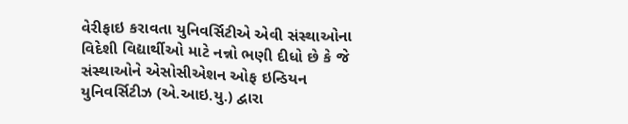વેરીફાઇ કરાવતા યુનિવર્સિટીએ એવી સંસ્થાઓના વિદેશી વિદ્યાર્થીઓ માટે નન્નો ભણી દીધો છે કે જે સંસ્થાઓને એસોસીએશન ઓફ ઇન્ડિયન યુનિવર્સિટીઝ (એ.આઇ.યુ.) દ્વારા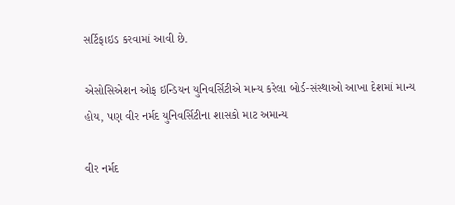સર્ટિફાઇડ કરવામાં આવી છે.

એસોસિએશન ઓફ ઇન્ડિયન યુનિવર્સિટીએ માન્ય કરેલા બોર્ડ-સંસ્થાઓ આખા દેશમાં માન્ય હોય, પણ વીર નર્મદ યુનિવર્સિટીના શાસકો માટ અમાન્ય

વીર નર્મદ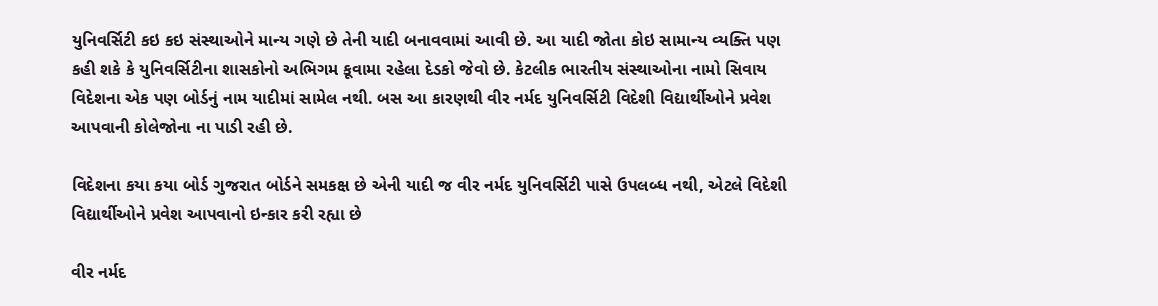યુનિવર્સિટી કઇ કઇ સંસ્થાઓને માન્ય ગણે છે તેની યાદી બનાવવામાં આવી છે. આ યાદી જોતા કોઇ સામાન્ય વ્યક્તિ પણ કહી શકે કે યુનિવર્સિટીના શાસકોનો અભિગમ કૂવામા રહેલા દેડકો જેવો છે. કેટલીક ભારતીય સંસ્થાઓના નામો સિવાય વિદેશના એક પણ બોર્ડનું નામ યાદીમાં સામેલ નથી. બસ આ કારણથી વીર નર્મદ યુનિવર્સિટી વિદેશી વિદ્યાર્થીઓને પ્રવેશ આપવાની કોલેજોના ના પાડી રહી છે.

વિદેશના કયા કયા બોર્ડ ગુજરાત બોર્ડને સમકક્ષ છે એની યાદી જ વીર નર્મદ યુનિવર્સિટી પાસે ઉપલબ્ધ નથી, એટલે વિદેશી વિદ્યાર્થીઓને પ્રવેશ આપવાનો ઇન્કાર કરી રહ્યા છે

વીર નર્મદ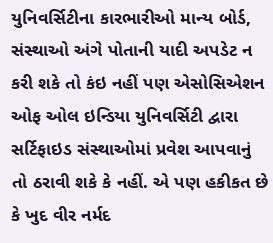યુનિવર્સિટીના કારભારીઓ માન્ય બોર્ડ, સંસ્થાઓ અંગે પોતાની યાદી અપડેટ ન કરી શકે તો કંઇ નહીં પણ એસોસિએશન ઓફ ઓલ ઇન્ડિયા યુનિવર્સિટી દ્વારા સર્ટિફાઇડ સંસ્થાઓમાં પ્રવેશ આપવાનું તો ઠરાવી શકે કે નહીં. એ પણ હકીકત છે કે ખુદ વીર નર્મદ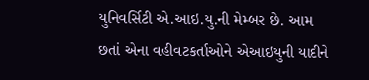યુનિવર્સિટી એ.આઇ.યુ.ની મેમ્બર છે. આમ છતાં એના વહીવટકર્તાઓને એઆઇયુની યાદીને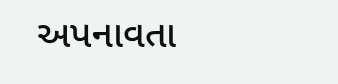અપનાવતા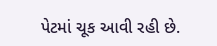પેટમાં ચૂક આવી રહી છે.